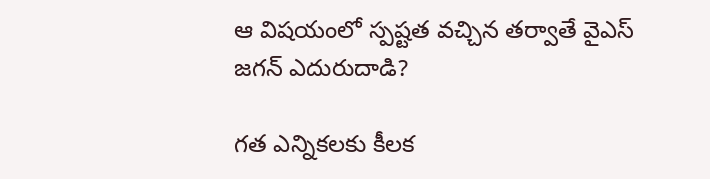ఆ విషయంలో స్పష్టత వచ్చిన తర్వాతే వైఎస్ జగన్ ఎదురుదాడి?

గత ఎన్నికలకు కీలక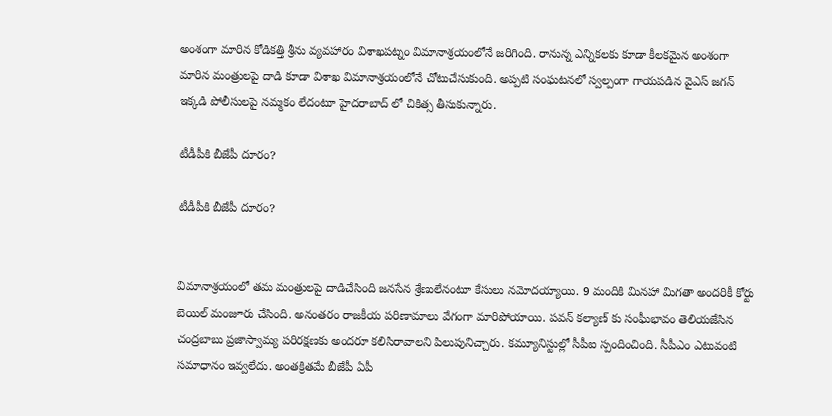అంశంగా మారిన కోడికత్తి శ్రీను వ్యవహారం విశాఖపట్నం విమానాశ్రయంలోనే జరిగింది. రానున్న ఎన్నికలకు కూడా కీలకమైన అంశంగా మారిన మంత్రులపై దాడి కూడా విశాఖ విమానాశ్రయంలోనే చోటుచేసుకుంది. అప్పటి సంఘటనలో స్వల్పంగా గాయపడిన వైఎస్ జగన్ ఇక్కడి పోలీసులపై నమ్మకం లేదంటూ హైదరాబాద్ లో చికిత్స తీసుకున్నారు.

టీడీపీకి బీజేపీ దూరం?

టీడీపీకి బీజేపీ దూరం?


విమానాశ్రయంలో తమ మంత్రులపై దాడిచేసింది జనసేన శ్రేణులేనంటూ కేసులు నమోదయ్యాయి. 9 మందికి మినహా మిగతా అందరికీ కోర్టు బెయిల్ మంజూరు చేసింది. అనంతరం రాజకీయ పరిణామాలు వేగంగా మారిపోయాయి. పవన్ కల్యాణ్ కు సంఘీభావం తెలియజేసిన చంద్రబాబు ప్రజాస్వామ్య పరిరక్షణకు అందరూ కలిసిరావాలని పిలుపునిచ్చారు. కమ్యూనిస్టుల్లో సీపీఐ స్పందించింది. సీపీఎం ఎటువంటి సమాధానం ఇవ్వలేదు. అంతక్రితమే బీజేపీ ఏపీ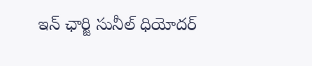ఇన్ ఛార్జి సునీల్ ధియోదర్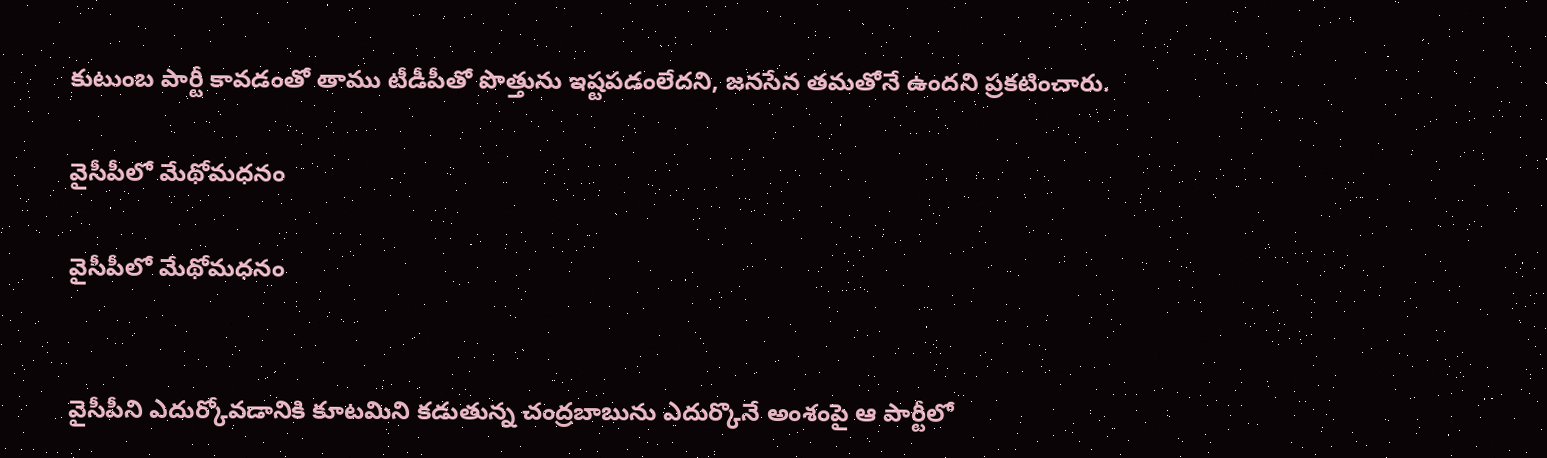కుటుంబ పార్టీ కావడంతో తాము టీడీపీతో పొత్తును ఇష్టపడంలేదని, జనసేన తమతోనే ఉందని ప్రకటించారు.

వైసీపీలో మేథోమధనం

వైసీపీలో మేథోమధనం


వైసీపీని ఎదుర్కోవడానికి కూటమిని కడుతున్న చంద్రబాబును ఎదుర్కొనే అంశంపై ఆ పార్టీలో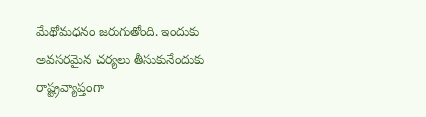మేథోమధనం జరుగుతోంది. ఇందుకు అవసరమైన చర్యలు తీసుకునేందుకు రాష్ట్రవ్యాప్తంగా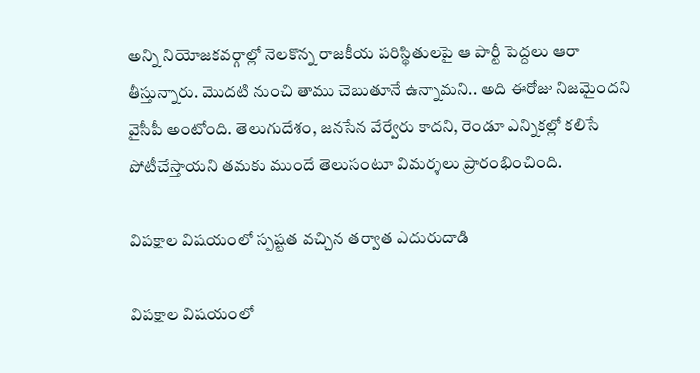అన్ని నియోజకవర్గాల్లో నెలకొన్న రాజకీయ పరిస్థితులపై ఆ పార్టీ పెద్దలు ఆరా తీస్తున్నారు. మొదటి నుంచి తాము చెబుతూనే ఉన్నామని.. అది ఈరోజు నిజమైందని వైసీపీ అంటోంది. తెలుగుదేశం, జనసేన వేర్వేరు కాదని, రెండూ ఎన్నికల్లో కలిసే పోటీచేస్తాయని తమకు ముందే తెలుసంటూ విమర్శలు ప్రారంభించింది.

విపక్షాల విషయంలో స్పష్టత వచ్చిన తర్వాత ఎదురుదాడి

విపక్షాల విషయంలో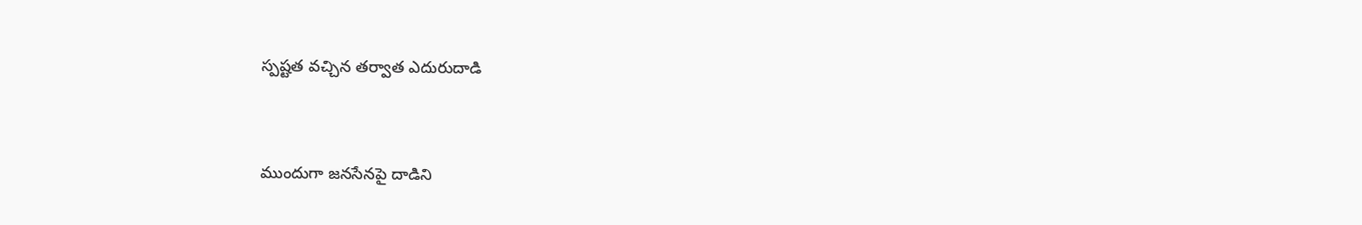స్పష్టత వచ్చిన తర్వాత ఎదురుదాడి


ముందుగా జనసేనపై దాడిని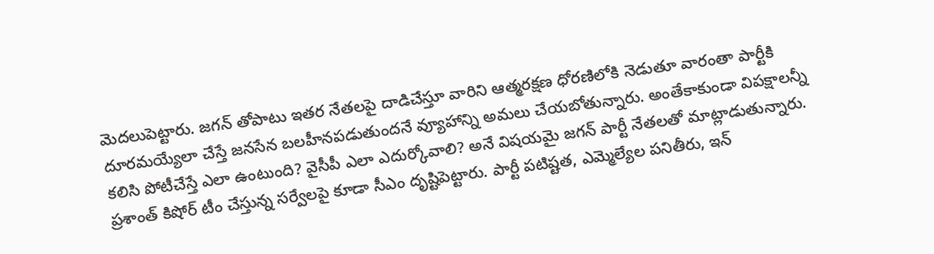మెదలుపెట్టారు. జగన్ తోపాటు ఇతర నేతలపై దాడిచేస్తూ వారిని ఆత్మరక్షణ ధోరణిలోకి నెడుతూ వారంతా పార్టీకి దూరమయ్యేలా చేస్తే జనసేన బలహీనపడుతుందనే వ్యూహాన్ని అమలు చేయబోతున్నారు. అంతేకాకుండా విపక్షాలన్నీ కలిసి పోటీచేస్తే ఎలా ఉంటుంది? వైసీపీ ఎలా ఎదుర్కోవాలి? అనే విషయమై జగన్ పార్టీ నేతలతో మాట్లాడుతున్నారు. ప్రశాంత్ కిషోర్ టీం చేస్తున్న సర్వేలపై కూడా సీఎం దృష్టిపెట్టారు. పార్టీ పటిష్టత, ఎమ్మెల్యేల పనితీరు, ఇన్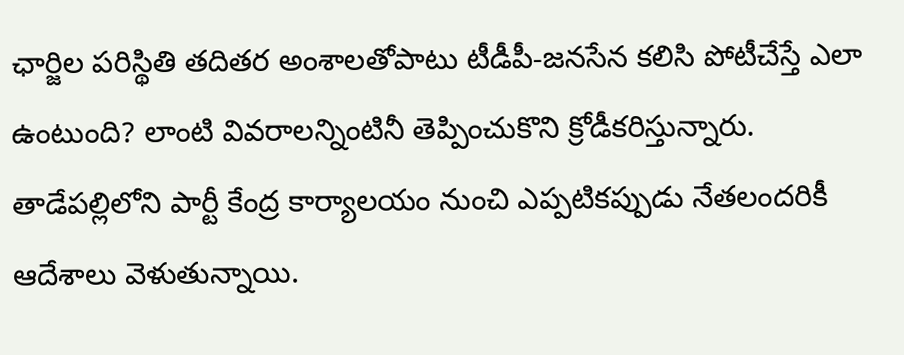ఛార్జిల పరిస్థితి తదితర అంశాలతోపాటు టీడీపీ-జనసేన కలిసి పోటీచేస్తే ఎలా ఉంటుంది? లాంటి వివరాలన్నింటినీ తెప్పించుకొని క్రోడీకరిస్తున్నారు. తాడేపల్లిలోని పార్టీ కేంద్ర కార్యాలయం నుంచి ఎప్పటికప్పుడు నేతలందరికీ ఆదేశాలు వెళుతున్నాయి.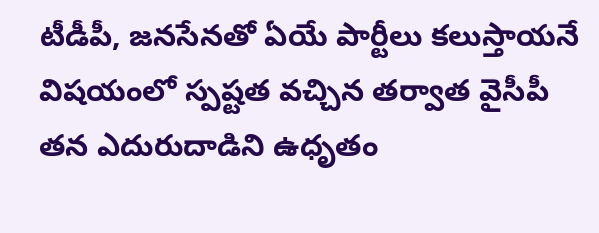టీడీపీ, జనసేనతో ఏయే పార్టీలు కలుస్తాయనే విషయంలో స్పష్టత వచ్చిన తర్వాత వైసీపీ తన ఎదురుదాడిని ఉధృతం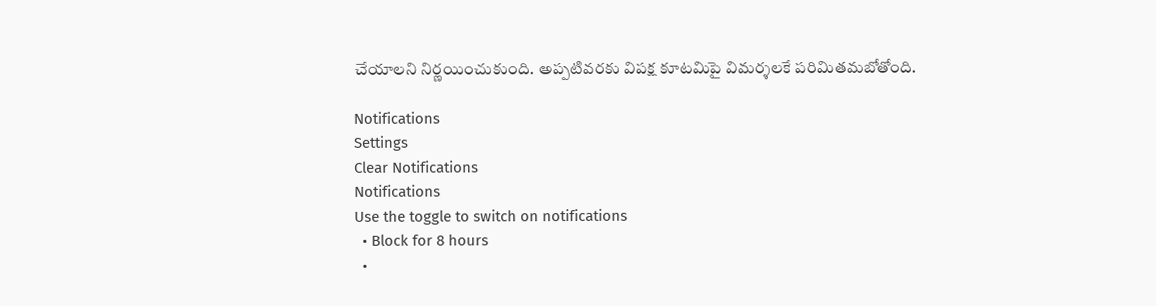చేయాలని నిర్ణయించుకుంది. అప్పటివరకు విపక్ష కూటమిపై విమర్శలకే పరిమితమబోతోంది.

Notifications
Settings
Clear Notifications
Notifications
Use the toggle to switch on notifications
  • Block for 8 hours
  •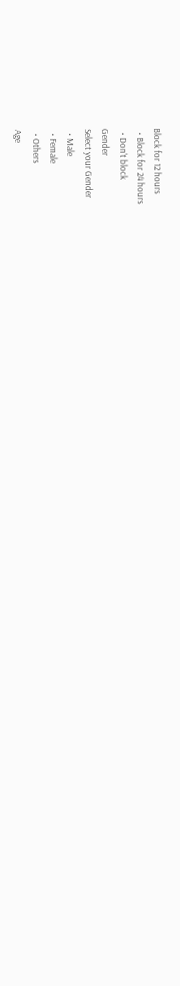Block for 12 hours
  • Block for 24 hours
  • Don't block
Gender
Select your Gender
  • Male
  • Female
  • Others
Age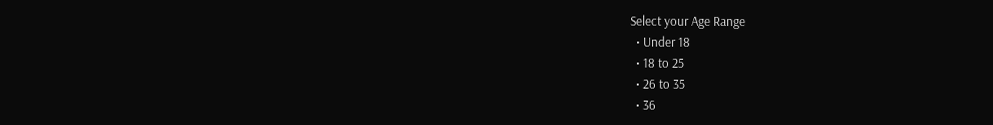Select your Age Range
  • Under 18
  • 18 to 25
  • 26 to 35
  • 36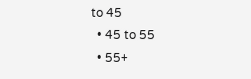to 45
  • 45 to 55
  • 55+